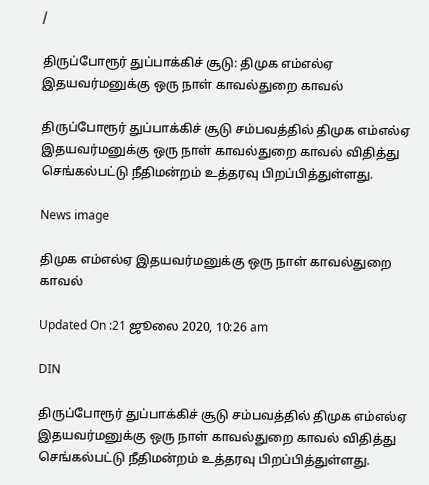/

திருப்போரூர் துப்பாக்கிச் சூடு: திமுக எம்எல்ஏ இதயவர்மனுக்கு ஒரு நாள் காவல்துறை காவல்

திருப்போரூர் துப்பாக்கிச் சூடு சம்பவத்தில் திமுக எம்எல்ஏ இதயவர்மனுக்கு ஒரு நாள் காவல்துறை காவல் விதித்து செங்கல்பட்டு நீதிமன்றம் உத்தரவு பிறப்பித்துள்ளது.

News image

திமுக எம்எல்ஏ இதயவர்மனுக்கு ஒரு நாள் காவல்துறை காவல்

Updated On :21 ஜூலை 2020, 10:26 am

DIN

திருப்போரூர் துப்பாக்கிச் சூடு சம்பவத்தில் திமுக எம்எல்ஏ இதயவர்மனுக்கு ஒரு நாள் காவல்துறை காவல் விதித்து செங்கல்பட்டு நீதிமன்றம் உத்தரவு பிறப்பித்துள்ளது.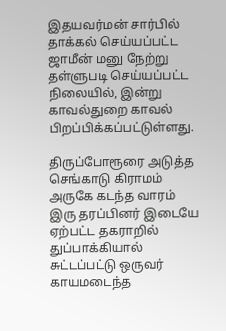இதயவர்மன் சார்பில் தாக்கல் செய்யப்பட்ட ஜாமீன் மனு நேற்று தள்ளுபடி செய்யப்பட்ட நிலையில், இன்று காவல்துறை காவல் பிறப்பிக்கப்பட்டுள்ளது.

திருப்போரூரை அடுத்த செங்காடு கிராமம் அருகே கடந்த வாரம் இரு தரப்பினர் இடையே ஏற்பட்ட தகராறில் துப்பாக்கியால் சுட்டப்பட்டு ஒருவர் காயமடைந்த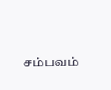சம்பவம்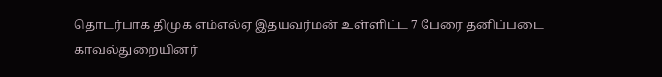தொடர்பாக திமுக எம்எல்ஏ இதயவர்மன் உள்ளிட்ட 7 பேரை தனிப்படை காவல்துறையினர்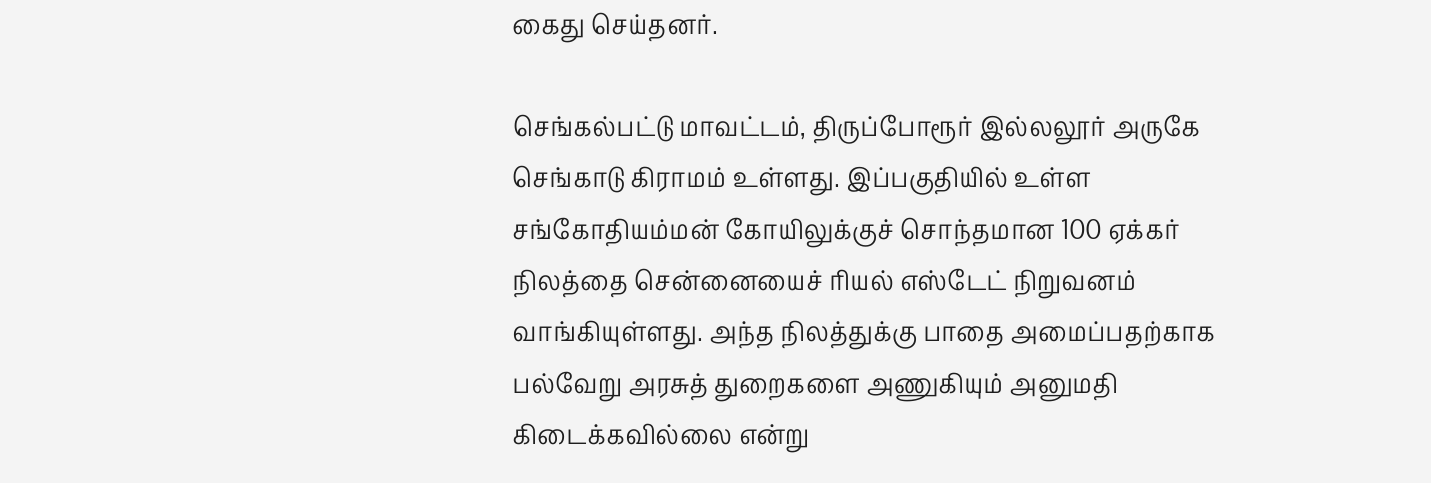கைது செய்தனர்.

செங்கல்பட்டு மாவட்டம், திருப்போரூர் இல்லலூர் அருகே செங்காடு கிராமம் உள்ளது. இப்பகுதியில் உள்ள சங்கோதியம்மன் கோயிலுக்குச் சொந்தமான 100 ஏக்கர் நிலத்தை சென்னையைச் ரியல் எஸ்டேட் நிறுவனம் வாங்கியுள்ளது. அந்த நிலத்துக்கு பாதை அமைப்பதற்காக பல்வேறு அரசுத் துறைகளை அணுகியும் அனுமதி கிடைக்கவில்லை என்று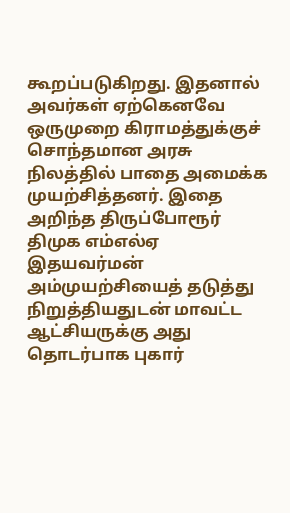கூறப்படுகிறது. இதனால் அவர்கள் ஏற்கெனவே ஒருமுறை கிராமத்துக்குச் சொந்தமான அரசு நிலத்தில் பாதை அமைக்க முயற்சித்தனர். இதை அறிந்த திருப்போரூர் திமுக எம்எல்ஏ இதயவர்மன் அம்முயற்சியைத் தடுத்து நிறுத்தியதுடன் மாவட்ட ஆட்சியருக்கு அது தொடர்பாக புகார்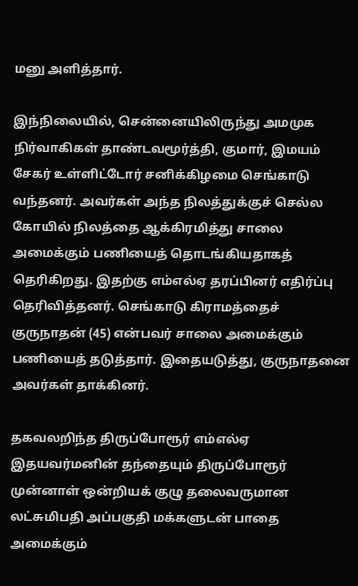மனு அளித்தார்.

இந்நிலையில், சென்னையிலிருந்து அமமுக நிர்வாகிகள் தாண்டவமூர்த்தி, குமார், இமயம் சேகர் உள்ளிட்டோர் சனிக்கிழமை செங்காடு வந்தனர். அவர்கள் அந்த நிலத்துக்குச் செல்ல கோயில் நிலத்தை ஆக்கிரமித்து சாலை அமைக்கும் பணியைத் தொடங்கியதாகத் தெரிகிறது. இதற்கு எம்எல்ஏ தரப்பினர் எதிர்ப்பு தெரிவித்தனர். செங்காடு கிராமத்தைச் குருநாதன் (45) என்பவர் சாலை அமைக்கும் பணியைத் தடுத்தார். இதையடுத்து, குருநாதனை அவர்கள் தாக்கினர்.

தகவலறிந்த திருப்போரூர் எம்எல்ஏ இதயவர்மனின் தந்தையும் திருப்போரூர் முன்னாள் ஒன்றியக் குழு தலைவருமான லட்சுமிபதி அப்பகுதி மக்களுடன் பாதை அமைக்கும்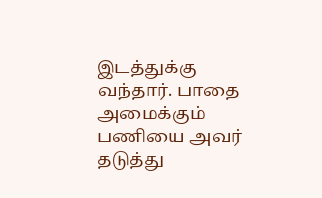இடத்துக்கு வந்தார். பாதை அமைக்கும் பணியை அவர் தடுத்து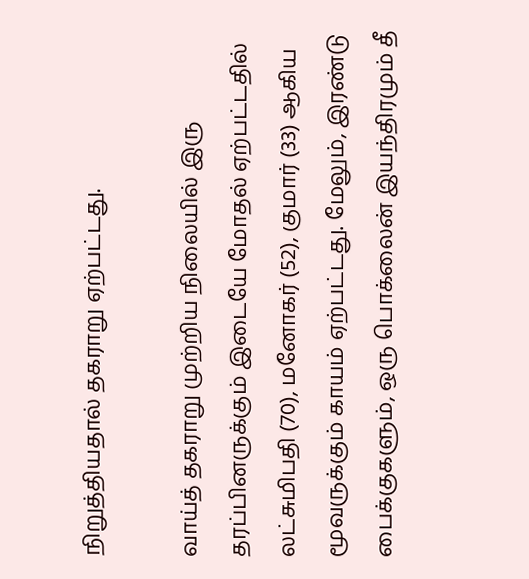நிறுத்தியதால் தகராறு ஏற்பட்டது.

வாய்த் தகராறு முற்றிய நிலையில் இரு தரப்பினருக்கும் இடையே மோதல் ஏற்பட்டதில் லட்சுமிபதி (70), மனோகர் (52), குமார் (33) ஆகிய மூவருக்கும் காயம் ஏற்பட்டது. மேலும், இரண்டு பைக்குகளும், ஒரு பொக்லைன் இயந்திரமும் தீ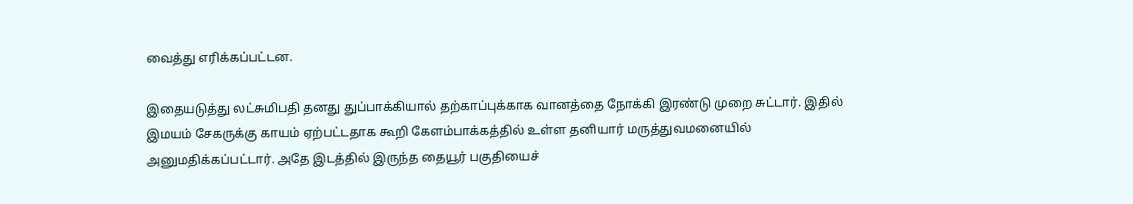வைத்து எரிக்கப்பட்டன.

இதையடுத்து லட்சுமிபதி தனது துப்பாக்கியால் தற்காப்புக்காக வானத்தை நோக்கி இரண்டு முறை சுட்டார். இதில் இமயம் சேகருக்கு காயம் ஏற்பட்டதாக கூறி கேளம்பாக்கத்தில் உள்ள தனியார் மருத்துவமனையில் அனுமதிக்கப்பட்டார். அதே இடத்தில் இருந்த தையூர் பகுதியைச்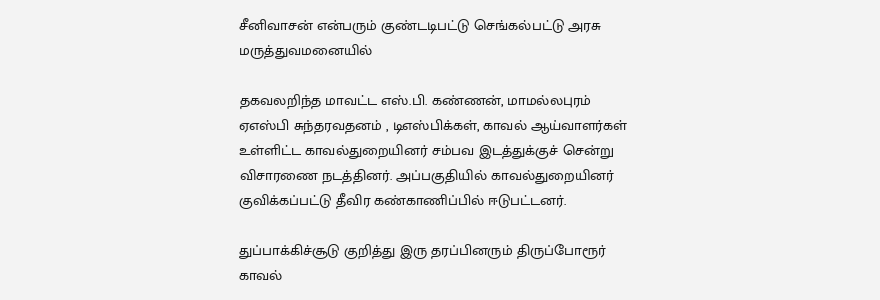சீனிவாசன் என்பரும் குண்டடிபட்டு செங்கல்பட்டு அரசு மருத்துவமனையில்

தகவலறிந்த மாவட்ட எஸ்.பி. கண்ணன், மாமல்லபுரம் ஏஎஸ்பி சுந்தரவதனம் , டிஎஸ்பிக்கள், காவல் ஆய்வாளர்கள் உள்ளிட்ட காவல்துறையினர் சம்பவ இடத்துக்குச் சென்று விசாரணை நடத்தினர். அப்பகுதியில் காவல்துறையினர் குவிக்கப்பட்டு தீவிர கண்காணிப்பில் ஈடுபட்டனர்.

துப்பாக்கிச்சூடு குறித்து இரு தரப்பினரும் திருப்போரூர் காவல்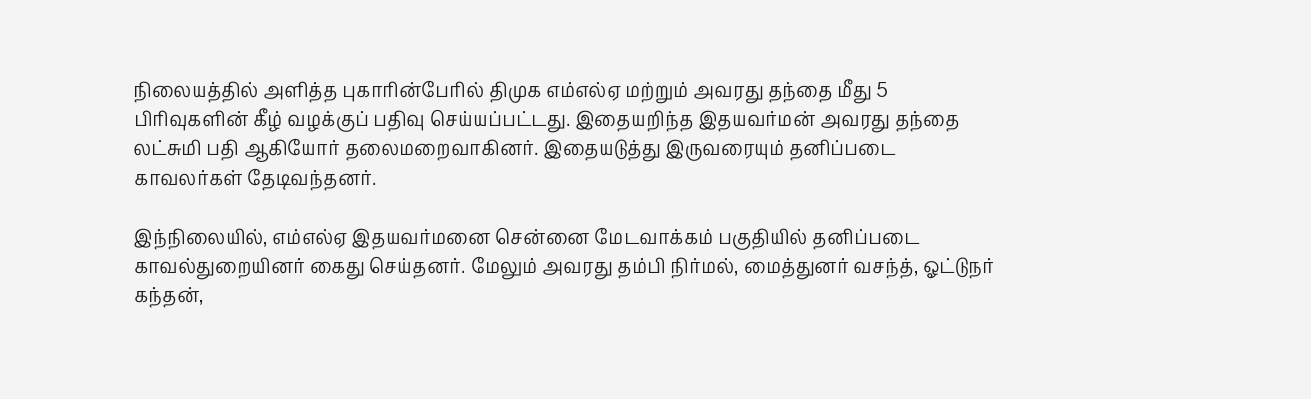நிலையத்தில் அளித்த புகாரின்பேரில் திமுக எம்எல்ஏ மற்றும் அவரது தந்தை மீது 5 பிரிவுகளின் கீழ் வழக்குப் பதிவு செய்யப்பட்டது. இதையறிந்த இதயவர்மன் அவரது தந்தை லட்சுமி பதி ஆகியோர் தலைமறைவாகினர். இதையடுத்து இருவரையும் தனிப்படை காவலர்கள் தேடிவந்தனர்.

இந்நிலையில், எம்எல்ஏ இதயவர்மனை சென்னை மேடவாக்கம் பகுதியில் தனிப்படை காவல்துறையினர் கைது செய்தனர். மேலும் அவரது தம்பி நிர்மல், மைத்துனர் வசந்த், ஓட்டுநர் கந்தன்,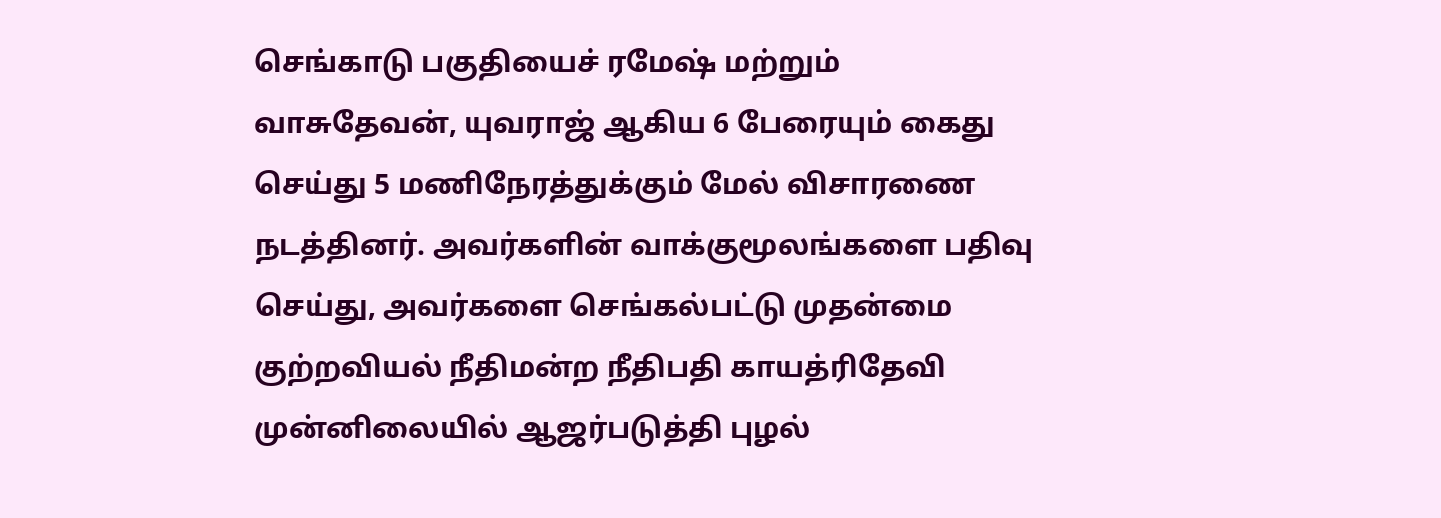செங்காடு பகுதியைச் ரமேஷ் மற்றும் வாசுதேவன், யுவராஜ் ஆகிய 6 பேரையும் கைது செய்து 5 மணிநேரத்துக்கும் மேல் விசாரணை நடத்தினர். அவர்களின் வாக்குமூலங்களை பதிவு செய்து, அவர்களை செங்கல்பட்டு முதன்மை குற்றவியல் நீதிமன்ற நீதிபதி காயத்ரிதேவி முன்னிலையில் ஆஜர்படுத்தி புழல்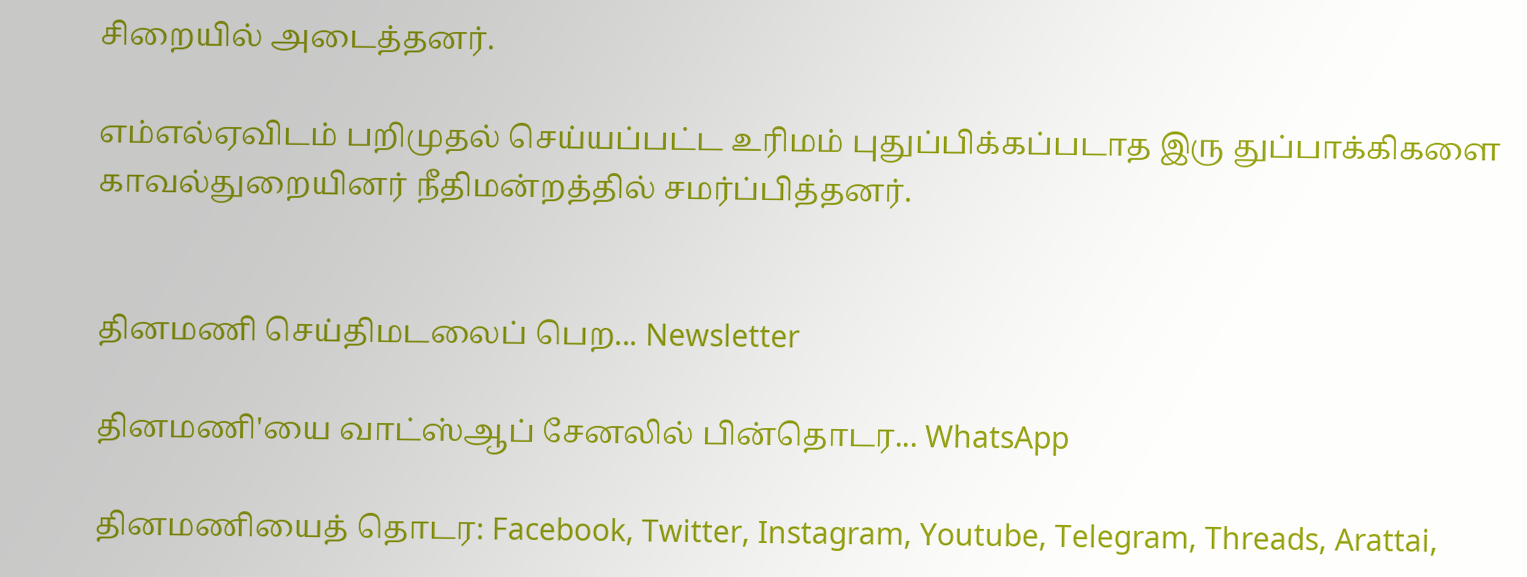சிறையில் அடைத்தனர்.

எம்எல்ஏவிடம் பறிமுதல் செய்யப்பட்ட உரிமம் புதுப்பிக்கப்படாத இரு துப்பாக்கிகளை  காவல்துறையினர் நீதிமன்றத்தில் சமர்ப்பித்தனர்.


தினமணி செய்திமடலைப் பெற... Newsletter

தினமணி'யை வாட்ஸ்ஆப் சேனலில் பின்தொடர... WhatsApp

தினமணியைத் தொடர: Facebook, Twitter, Instagram, Youtube, Telegram, Threads, Arattai,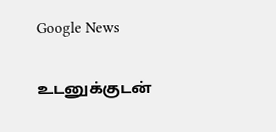Google News

உடனுக்குடன்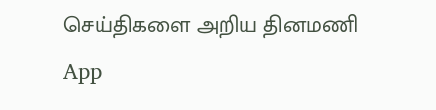செய்திகளை அறிய தினமணி App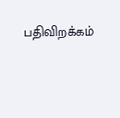பதிவிறக்கம்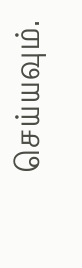செய்யவும்.